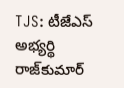TJS: టీజేఎస్ అభ్యర్థి రాజ్‌కుమార్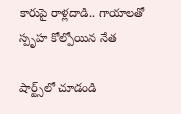కారుపై రాళ్లదాడి.. గాయాలతో స్పృహ కోల్పోయిన నేత

షార్ట్స్‌లో చూడండి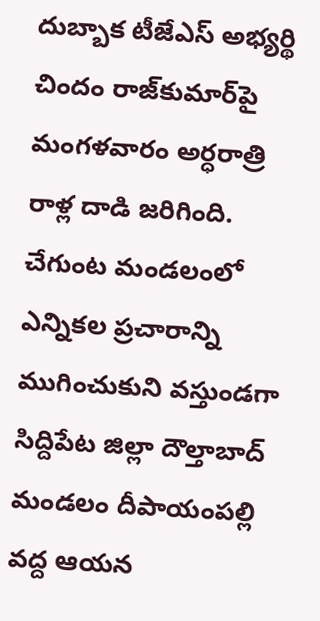దుబ్బాక టీజేఎస్ అభ్యర్థి  చిందం రాజ్‌కుమార్‌పై మంగళవారం అర్ధరాత్రి రాళ్ల దాడి జరిగింది. చేగుంట మండలంలో ఎన్నికల ప్రచారాన్ని ముగించుకుని వస్తుండగా సిద్దిపేట జిల్లా దౌల్తాబాద్‌ మండలం దీపాయంపల్లి వద్ద ఆయన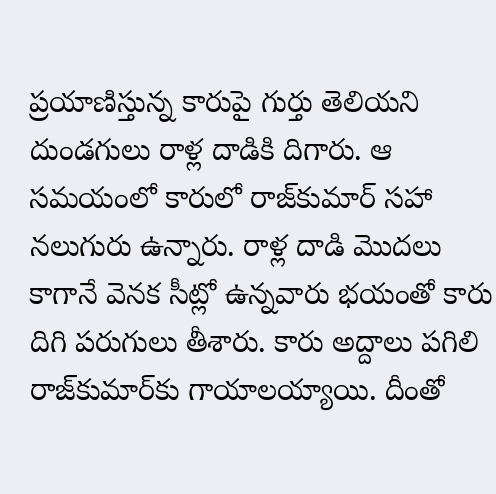ప్రయాణిస్తున్న కారుపై గుర్తు తెలియని దుండగులు రాళ్ల దాడికి దిగారు. ఆ సమయంలో కారులో రాజ్‌కుమార్ సహా నలుగురు ఉన్నారు. రాళ్ల దాడి మొదలు కాగానే వెనక సీట్లో ఉన్నవారు భయంతో కారు దిగి పరుగులు తీశారు. కారు అద్దాలు పగిలి రాజ్‌కుమార్‌కు గాయాలయ్యాయి. దీంతో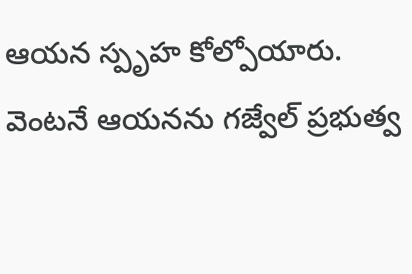ఆయన స్పృహ కోల్పోయారు. వెంటనే ఆయనను గజ్వేల్ ప్రభుత్వ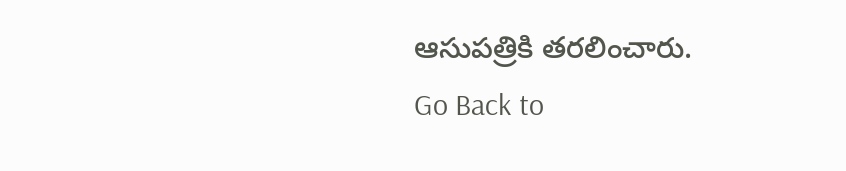ఆసుపత్రికి తరలించారు.
Go Back to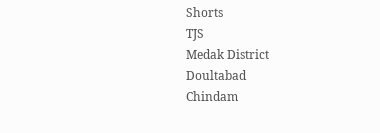Shorts
TJS
Medak District
Doultabad
Chindam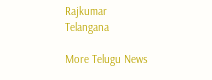Rajkumar
Telangana

More Telugu News